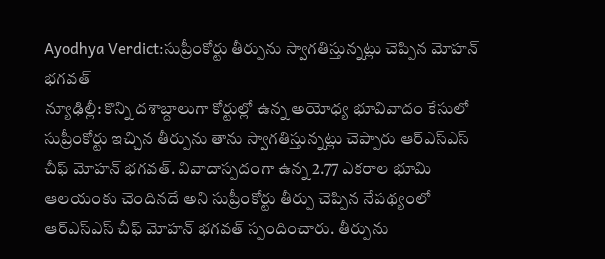Ayodhya Verdict:సుప్రీంకోర్టు తీర్పును స్వాగతిస్తున్నట్లు చెప్పిన మోహన్ భగవత్
న్యూఢిల్లీ: కొన్ని దశాబ్దాలుగా కోర్టుల్లో ఉన్న అయోధ్య భూవివాదం కేసులో సుప్రీంకోర్టు ఇచ్చిన తీర్పును తాను స్వాగతిస్తున్నట్లు చెప్పారు ఆర్ఎస్ఎస్ చీఫ్ మోహన్ భగవత్. వివాదాస్పదంగా ఉన్న 2.77 ఎకరాల భూమి ఆలయంకు చెందినదే అని సుప్రీంకోర్టు తీర్పు చెప్పిన నేపథ్యంలో ఆర్ఎస్ఎస్ చీఫ్ మోహన్ భగవత్ స్పందించారు. తీర్పును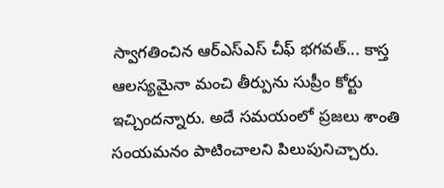స్వాగతించిన ఆర్ఎస్ఎస్ చీఫ్ భగవత్... కాస్త ఆలస్యమైనా మంచి తీర్పును సుప్రీం కోర్టు ఇచ్చిందన్నారు. అదే సమయంలో ప్రజలు శాంతి సంయమనం పాటించాలని పిలుపునిచ్చారు.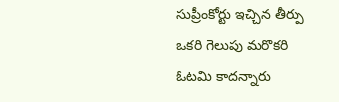సుప్రీంకోర్టు ఇచ్చిన తీర్పు ఒకరి గెలుపు మరొకరి ఓటమి కాదన్నారు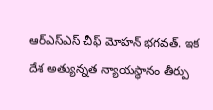ఆర్ఎస్ఎస్ చీఫ్ మోహన్ భగవత్. ఇక దేశ అత్యున్నత న్యాయస్థానం తీర్పు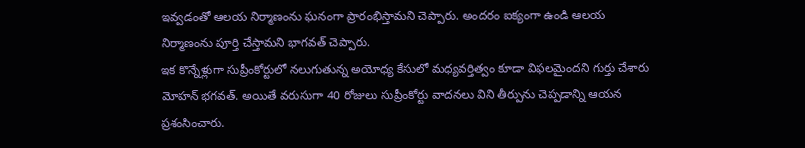ఇవ్వడంతో ఆలయ నిర్మాణంను ఘనంగా ప్రారంభిస్తామని చెప్పారు. అందరం ఐక్యంగా ఉండి ఆలయ నిర్మాణంను పూర్తి చేస్తామని భాగవత్ చెప్పారు.
ఇక కొన్నేళ్లుగా సుప్రీంకోర్టులో నలుగుతున్న అయోధ్య కేసులో మధ్యవర్తిత్వం కూడా విఫలమైందని గుర్తు చేశారు మోహన్ భగవత్. అయితే వరుసుగా 40 రోజులు సుప్రీంకోర్టు వాదనలు విని తీర్పును చెప్పడాన్ని ఆయన ప్రశంసించారు.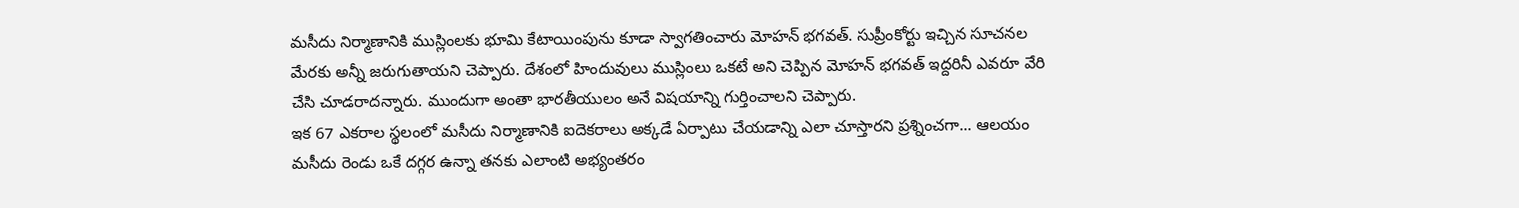మసీదు నిర్మాణానికి ముస్లింలకు భూమి కేటాయింపును కూడా స్వాగతించారు మోహన్ భగవత్. సుప్రీంకోర్టు ఇచ్చిన సూచనల మేరకు అన్నీ జరుగుతాయని చెప్పారు. దేశంలో హిందువులు ముస్లింలు ఒకటే అని చెప్పిన మోహన్ భగవత్ ఇద్దరినీ ఎవరూ వేరి చేసి చూడరాదన్నారు. ముందుగా అంతా భారతీయులం అనే విషయాన్ని గుర్తించాలని చెప్పారు.
ఇక 67 ఎకరాల స్థలంలో మసీదు నిర్మాణానికి ఐదెకరాలు అక్కడే ఏర్పాటు చేయడాన్ని ఎలా చూస్తారని ప్రశ్నించగా... ఆలయం మసీదు రెండు ఒకే దగ్గర ఉన్నా తనకు ఎలాంటి అభ్యంతరం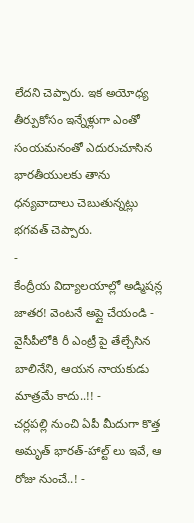లేదని చెప్పారు. ఇక అయోధ్య తీర్పుకోసం ఇన్నేళ్లుగా ఎంతో సంయమనంతో ఎదురుచూసిన భారతీయులకు తాను ధన్యవాదాలు చెబుతున్నట్లు భగవత్ చెప్పారు.
-
కేంద్రీయ విద్యాలయాల్లో అడ్మిషన్ల జాతర! వెంటనే అప్లై చేయండి -
వైసీపీలోకి రీ ఎంట్రీ పై తేల్చేసిన బాలినేని, ఆయన నాయకుడు మాత్రమే కాదు..!! -
చర్లపల్లి నుంచి ఏపీ మీదుగా కొత్త అమృత్ భారత్-హాల్ట్ లు ఇవే, ఆ రోజు నుంచే..! -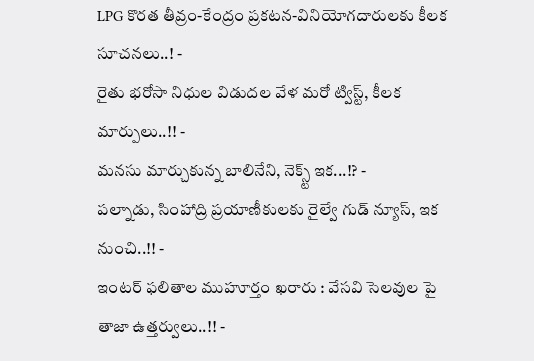LPG కొరత తీవ్రం-కేంద్రం ప్రకటన-వినియోగదారులకు కీలక సూచనలు..! -
రైతు భరోసా నిధుల విడుదల వేళ మరో ట్విస్ట్, కీలక మార్పులు..!! -
మనసు మార్చుకున్న బాలినేని, నెక్స్ట్ ఇక...!? -
పల్నాడు, సింహాద్రి ప్రయాణీకులకు రైల్వే గుడ్ న్యూస్, ఇక నుంచి..!! -
ఇంటర్ ఫలితాల ముహూర్తం ఖరారు : వేసవి సెలవుల పై తాజా ఉత్తర్వులు..!! -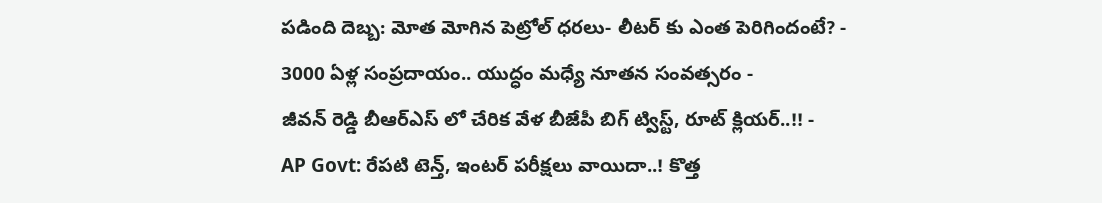పడింది దెబ్బ: మోత మోగిన పెట్రోల్ ధరలు- లీటర్ కు ఎంత పెరిగిందంటే? -
3000 ఏళ్ల సంప్రదాయం.. యుద్ధం మధ్యే నూతన సంవత్సరం -
జీవన్ రెడ్డి బీఆర్ఎస్ లో చేరిక వేళ బీజేపీ బిగ్ ట్విస్ట్, రూట్ క్లియర్..!! -
AP Govt: రేపటి టెన్త్, ఇంటర్ పరీక్షలు వాయిదా..! కొత్త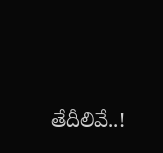తేదీలివే..!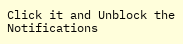Click it and Unblock the Notifications